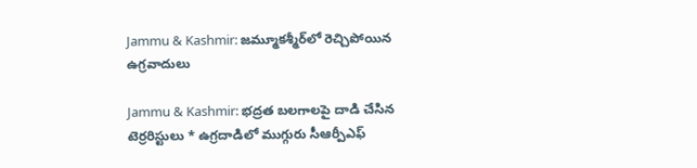Jammu & Kashmir: జమ్మూకశ్మీర్‌లో రెచ్చిపోయిన ఉగ్రవాదులు

Jammu & Kashmir: భద్రత బలగాలపై దాడి చేసిన టెర్రరిస్టులు * ఉగ్రదాడిలో ముగ్గురు సీఆర్పీఎఫ్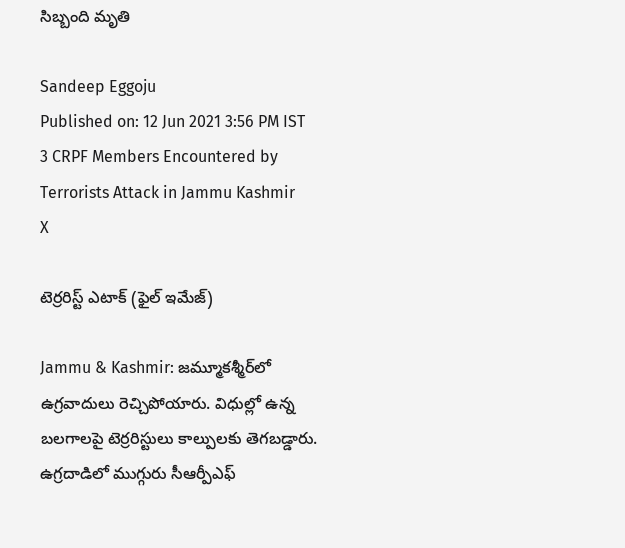సిబ్బంది మృతి

Sandeep Eggoju
Published on: 12 Jun 2021 3:56 PM IST
3 CRPF Members Encountered by Terrorists Attack in Jammu Kashmir
X

టెర్రరిస్ట్ ఎటాక్ (ఫైల్ ఇమేజ్)

Jammu & Kashmir: జమ్మూకశ్మీర్‌లో ఉగ్రవాదులు రెచ్చిపోయారు. విధుల్లో ఉన్న బలగాలపై టెర్రరిస్టులు కాల్పులకు తెగబడ్డారు. ఉగ్రదాడిలో ముగ్గురు సీఆర్పీఎఫ్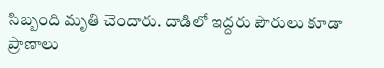సిబ్బంది మృతి చెందారు. దాడిలో ఇద్దరు పౌరులు కూడా ప్రాణాలు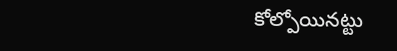కోల్పోయినట్టు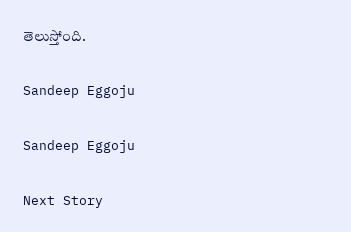తెలుస్తోంది.

Sandeep Eggoju

Sandeep Eggoju

Next Story